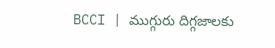BCCI | ముగ్గురు దిగ్గజాలకు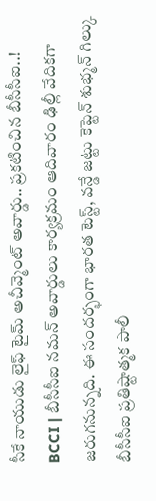సీకే నాయుడు లైఫ్ టైమ్ అచీవ్మెంట్ అవార్డు.. ప్రకటించిన బీసీసీఐ..!
BCCI | బీసీసీఐ నమన్ అవార్డులు కార్యక్రమం ఆదివారం ఢిల్లీ వేదికగా జరుగనున్నది. ఈ సందర్భంగా భారత టెస్ట్, వన్డే జట్టు కెప్టెన్ శుభ్మన్ గిల్కు బీసీసీఐ ప్రతిష్టాత్మక పాలీ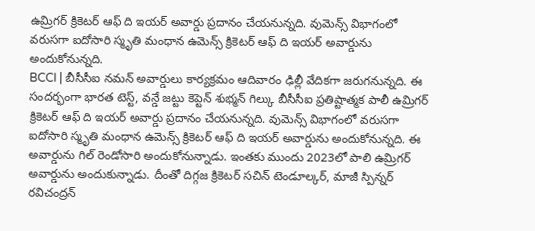ఉమ్రిగర్ క్రికెటర్ ఆఫ్ ది ఇయర్ అవార్డు ప్రదానం చేయనున్నది. వుమెన్స్ విభాగంలో వరుసగా ఐదోసారి స్మృతి మంధాన ఉమెన్స్ క్రికెటర్ ఆఫ్ ది ఇయర్ అవార్డును అందుకోనున్నది.
BCCI | బీసీసీఐ నమన్ అవార్డులు కార్యక్రమం ఆదివారం ఢిల్లీ వేదికగా జరుగనున్నది. ఈ సందర్భంగా భారత టెస్ట్, వన్డే జట్టు కెప్టెన్ శుభ్మన్ గిల్కు బీసీసీఐ ప్రతిష్టాత్మక పాలీ ఉమ్రిగర్ క్రికెటర్ ఆఫ్ ది ఇయర్ అవార్డు ప్రదానం చేయనున్నది. వుమెన్స్ విభాగంలో వరుసగా ఐదోసారి స్మృతి మంధాన ఉమెన్స్ క్రికెటర్ ఆఫ్ ది ఇయర్ అవార్డును అందుకోనున్నది. ఈ అవార్డును గిల్ రెండోసారి అందుకోనున్నాడు. ఇంతకు ముందు 2023లో పాలి ఉమ్రిగర్ అవార్డును అందుకున్నాడు. దీంతో దిగ్గజ క్రికెటర్ సచిన్ టెండూల్కర్, మాజీ స్పిన్నర్ రవిచంద్రన్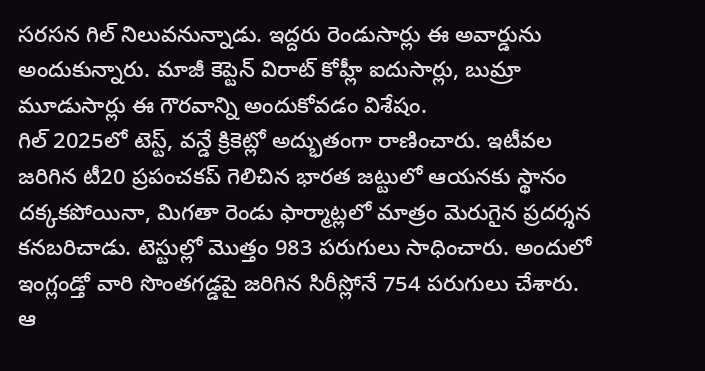సరసన గిల్ నిలువనున్నాడు. ఇద్దరు రెండుసార్లు ఈ అవార్డును అందుకున్నారు. మాజీ కెప్టెన్ విరాట్ కోహ్లీ ఐదుసార్లు, బుమ్రా మూడుసార్లు ఈ గౌరవాన్ని అందుకోవడం విశేషం.
గిల్ 2025లో టెస్ట్, వన్డే క్రికెట్లో అద్భుతంగా రాణించారు. ఇటీవల జరిగిన టీ20 ప్రపంచకప్ గెలిచిన భారత జట్టులో ఆయనకు స్థానం దక్కకపోయినా, మిగతా రెండు ఫార్మాట్లలో మాత్రం మెరుగైన ప్రదర్శన కనబరిచాడు. టెస్టుల్లో మొత్తం 983 పరుగులు సాధించారు. అందులో ఇంగ్లండ్తో వారి సొంతగడ్డపై జరిగిన సిరీస్లోనే 754 పరుగులు చేశారు. ఆ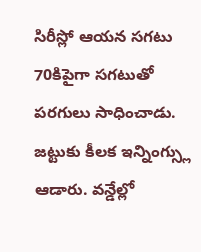సిరీస్లో ఆయన సగటు 70కిపైగా సగటుతో పరగులు సాధించాడు. జట్టుకు కీలక ఇన్నింగ్స్లు ఆడారు. వన్డేల్లో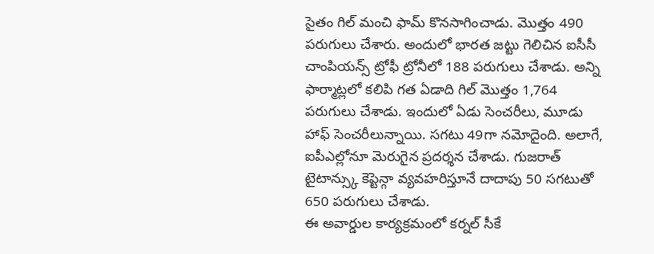సైతం గిల్ మంచి ఫామ్ కొనసాగించాడు. మొత్తం 490 పరుగులు చేశారు. అందులో భారత జట్టు గెలిచిన ఐసీసీ చాంపియన్స్ ట్రోఫీ ట్రోనీలో 188 పరుగులు చేశాడు. అన్ని ఫార్మాట్లలో కలిపి గత ఏడాది గిల్ మొత్తం 1,764 పరుగులు చేశాడు. ఇందులో ఏడు సెంచరీలు, మూడు హాఫ్ సెంచరీలున్నాయి. సగటు 49గా నమోదైంది. అలాగే, ఐపీఎల్లోనూ మెరుగైన ప్రదర్శన చేశాడు. గుజరాత్ టైటాన్స్కు కెప్టెన్గా వ్యవహరిస్తూనే దాదాపు 50 సగటుతో 650 పరుగులు చేశాడు.
ఈ అవార్డుల కార్యక్రమంలో కర్నల్ సీకే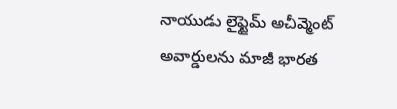నాయుడు లైఫ్టైమ్ అచీవ్మెంట్ అవార్డులను మాజీ భారత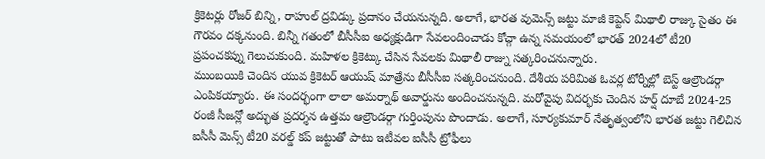క్రికెటర్లు రోజర్ బిన్ని, రాహుల్ ద్రవిడ్కు ప్రదానం చేయనున్నది. అలాగే, భారత వుమెన్స్ జట్టు మాజీ కెప్టెన్ మిథాలి రాజ్కు సైతం ఈ గౌరవం దక్కనుంది. బిన్నీ గతంలో బీసీసీఐ అధ్యక్షుడిగా సేవలందించాడు కోచ్గా ఉన్న సమయంలో భారత్ 2024లో టీ20 ప్రపంచకప్ను గెలుచుకుంది. మహిళల క్రికెట్కు చేసిన సేవలకు మిథాలీ రాజ్ను సత్కరించనున్నారు.
ముంబయికి చెందిన యువ క్రికెటర్ ఆయుష్ మాత్రేను బీసీసీఐ సత్కరించనుంది. దేశీయ పరిమిత ఓవర్ల టోర్నీల్లో బెస్ట్ ఆల్రౌండర్గా ఎంపికయ్యారు. ఈ సందర్భంగా లాలా అమర్నాథ్ అవార్డును అందించనున్నది. మరోవైపు విదర్భకు చెందిన హర్ష్ దూబే 2024-25 రంజీ సీజన్లో అద్భుత ప్రదర్శన ఉత్తమ ఆల్రౌండర్గా గుర్తింపును పొందాడు. అలాగే, సూర్యకుమార్ నేతృత్వంలోని భారత జట్టు గెలిచిన ఐసీసీ మెన్స్ టీ20 వరల్డ్ కప్ జట్టుతో పాటు ఇటీవల ఐసీసీ ట్రోఫీలు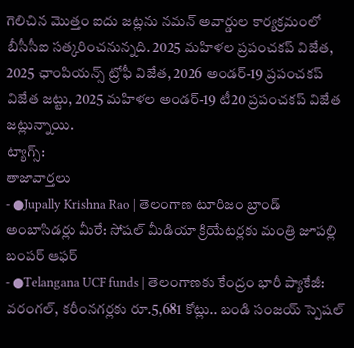గెలిచిన మొత్తం ఐదు జట్లను నమన్ అవార్డుల కార్యక్రమంలో బీసీసీఐ సత్కరించనున్నది. 2025 మహిళల ప్రపంచకప్ విజేత, 2025 ఛాంపియన్స్ ట్రోఫీ విజేత, 2026 అండర్-19 ప్రపంచకప్ విజేత జట్టు, 2025 మహిళల అండర్-19 టీ20 ప్రపంచకప్ విజేత జట్లున్నాయి.
ట్యాగ్స్:
తాజావార్తలు
- ●Jupally Krishna Rao | తెలంగాణ టూరిజం బ్రాండ్ అంబాసిడర్లు మీరే: సోషల్ మీడియా క్రియేటర్లకు మంత్రి జూపల్లి బంపర్ ఆఫర్
- ●Telangana UCF funds | తెలంగాణకు కేంద్రం భారీ ప్యాకేజీ: వరంగల్, కరీంనగర్లకు రూ.5,681 కోట్లు.. బండి సంజయ్ స్పెషల్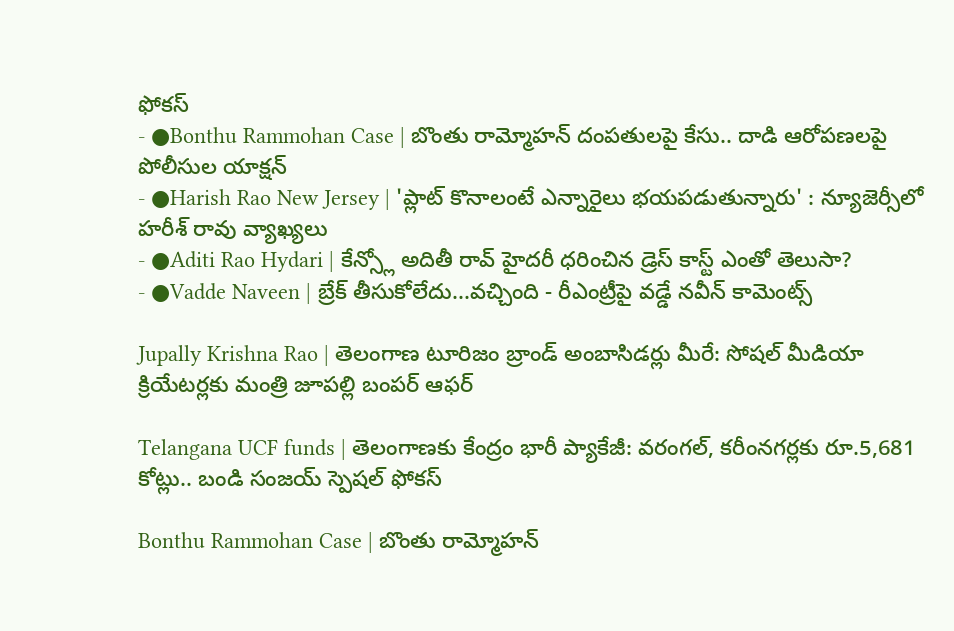ఫోకస్
- ●Bonthu Rammohan Case | బొంతు రామ్మోహన్ దంపతులపై కేసు.. దాడి ఆరోపణలపై పోలీసుల యాక్షన్
- ●Harish Rao New Jersey | 'ప్లాట్ కొనాలంటే ఎన్నారైలు భయపడుతున్నారు' : న్యూజెర్సీలో హరీశ్ రావు వ్యాఖ్యలు
- ●Aditi Rao Hydari | కేన్స్లో అదితీ రావ్ హైదరీ ధరించిన డ్రెస్ కాస్ట్ ఎంతో తెలుసా?
- ●Vadde Naveen | బ్రేక్ తీసుకోలేదు...వచ్చింది - రీఎంట్రీపై వడ్డే నవీన్ కామెంట్స్

Jupally Krishna Rao | తెలంగాణ టూరిజం బ్రాండ్ అంబాసిడర్లు మీరే: సోషల్ మీడియా క్రియేటర్లకు మంత్రి జూపల్లి బంపర్ ఆఫర్

Telangana UCF funds | తెలంగాణకు కేంద్రం భారీ ప్యాకేజీ: వరంగల్, కరీంనగర్లకు రూ.5,681 కోట్లు.. బండి సంజయ్ స్పెషల్ ఫోకస్

Bonthu Rammohan Case | బొంతు రామ్మోహన్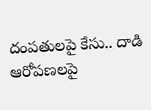దంపతులపై కేసు.. దాడి ఆరోపణలపై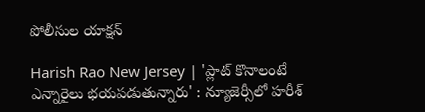పోలీసుల యాక్షన్

Harish Rao New Jersey | 'ప్లాట్ కొనాలంటే ఎన్నారైలు భయపడుతున్నారు' : న్యూజెర్సీలో హరీశ్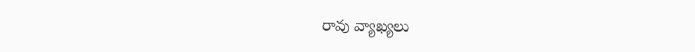రావు వ్యాఖ్యలు